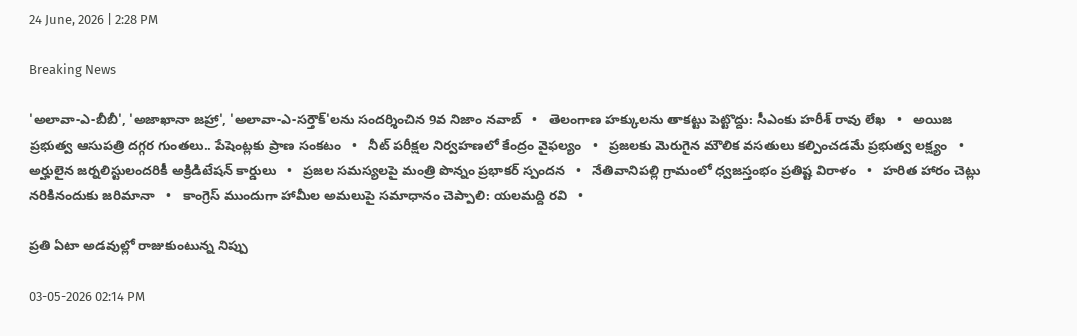24 June, 2026 | 2:28 PM

Breaking News

'అలావా-ఎ-బీబీ', 'అజాఖానా జహ్రా', 'అలావా-ఎ-సర్తౌక్'లను సందర్శించిన 9వ నిజాం నవాబ్   •   తెలంగాణ హక్కులను తాకట్టు పెట్టొద్దు: సీఎంకు హరీశ్ రావు లేఖ   •   అయిజ ప్రభుత్వ ఆసుపత్రి దగ్గర గుంతలు.. పేషెంట్లకు ప్రాణ సంకటం   •   నీట్ పరీక్షల నిర్వహణలో కేంద్రం వైఫల్యం   •   ప్రజలకు మెరుగైన మౌలిక వసతులు కల్పించడమే ప్రభుత్వ లక్ష్యం   •   అర్హులైన జర్నలిస్టులందరికీ అక్రిడిటేషన్ కార్డులు   •   ప్రజల సమస్యలపై మంత్రి పొన్నం ప్రభాకర్ స్పందన   •   నేతివానిపల్లి గ్రామంలో ధ్వజస్తంభం ప్రతిష్ట విరాళం   •   హరిత హారం చెట్లు నరికినందుకు జరిమానా   •   కాంగ్రెస్ ముందుగా హామీల అమలుపై సమాధానం చెప్పాలి: యలమద్ది రవి   •

ప్రతి ఏటా అడవుల్లో రాజుకుంటున్న నిప్పు

03-05-2026 02:14 PM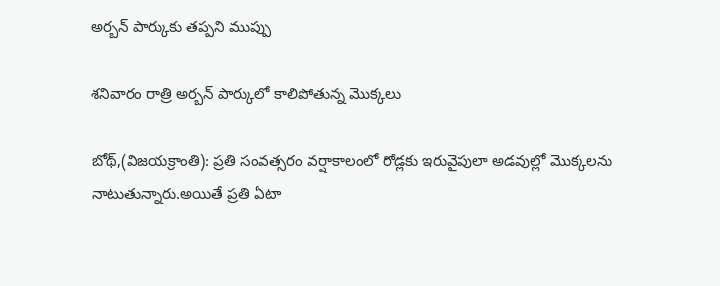అర్బన్ పార్కుకు తప్పని ముప్పు

శనివారం రాత్రి అర్బన్ పార్కులో కాలిపోతున్న మొక్కలు

బోథ్,(విజయక్రాంతి): ప్రతి సంవత్సరం వర్షాకాలంలో రోడ్లకు ఇరువైపులా అడవుల్లో మొక్కలను నాటుతున్నారు.అయితే ప్రతి ఏటా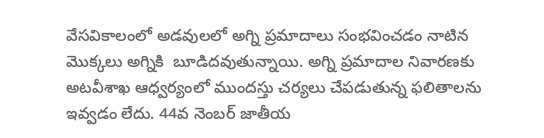వేసవికాలంలో అడవులలో అగ్ని ప్రమాదాలు సంభవించడం నాటిన మొక్కలు అగ్నికి  బూడిదవుతున్నాయి. అగ్ని ప్రమాదాల నివారణకు అటవీశాఖ ఆధ్వర్యంలో ముందస్తు చర్యలు చేపడుతున్న ఫలితాలను ఇవ్వడం లేదు. 44వ నెంబర్ జాతీయ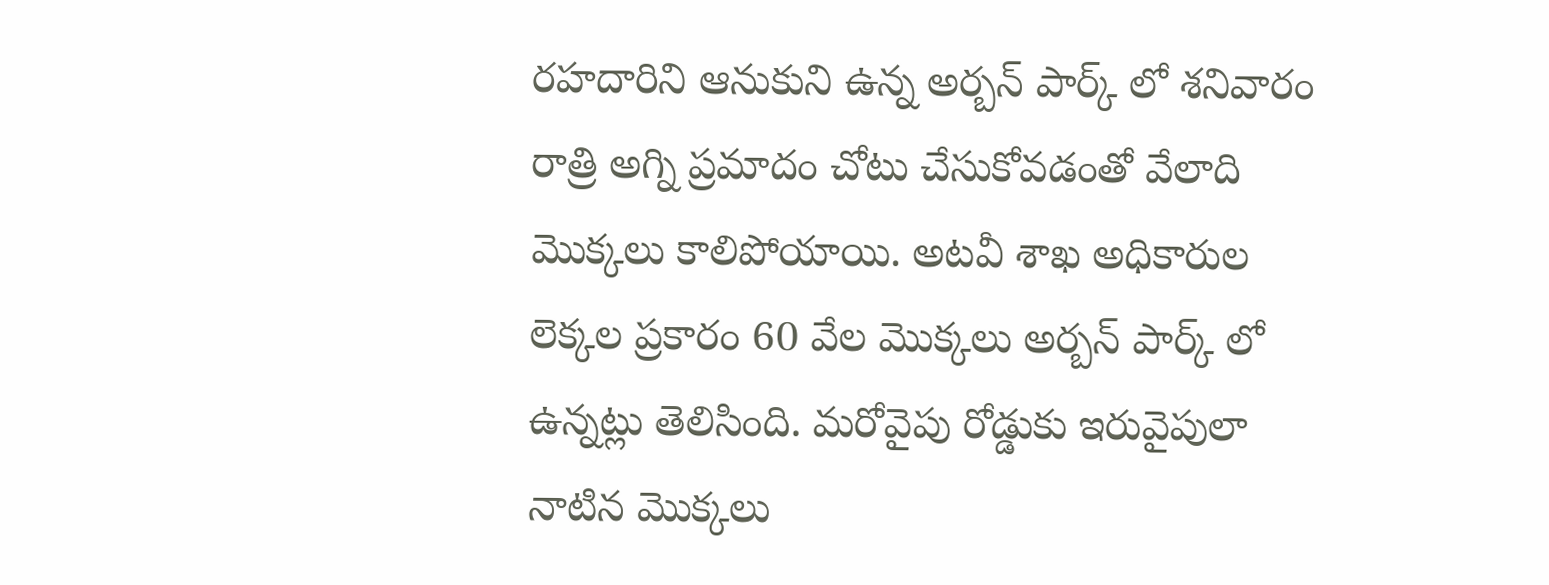రహదారిని ఆనుకుని ఉన్న అర్బన్ పార్క్ లో శనివారం రాత్రి అగ్ని ప్రమాదం చోటు చేసుకోవడంతో వేలాది మొక్కలు కాలిపోయాయి. అటవీ శాఖ అధికారుల లెక్కల ప్రకారం 60 వేల మొక్కలు అర్బన్ పార్క్ లో ఉన్నట్లు తెలిసింది. మరోవైపు రోడ్డుకు ఇరువైపులా నాటిన మొక్కలు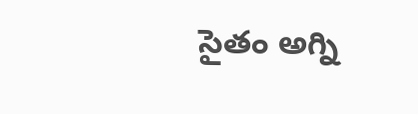సైతం అగ్ని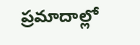ప్రమాదాల్లో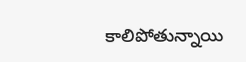కాలిపోతున్నాయి